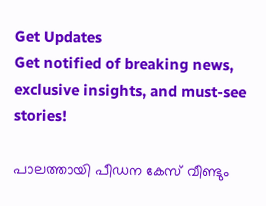Get Updates
Get notified of breaking news, exclusive insights, and must-see stories!

പാലത്തായി പീഡന കേസ് വീണ്ടും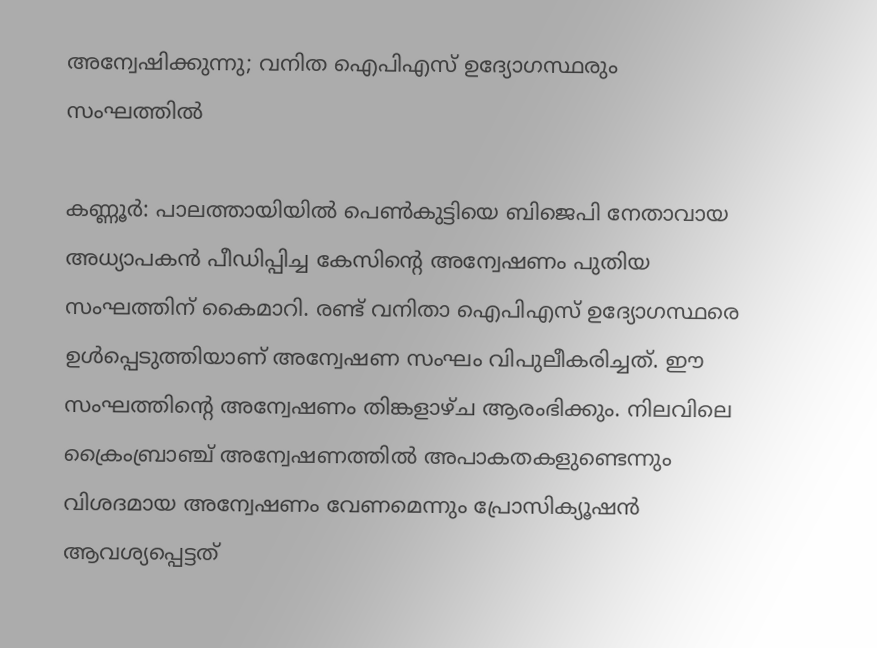അന്വേഷിക്കുന്നു; വനിത ഐപിഎസ് ഉദ്യോഗസ്ഥരും സംഘത്തില്‍

കണ്ണൂര്‍: പാലത്തായിയില്‍ പെണ്‍കുട്ടിയെ ബിജെപി നേതാവായ അധ്യാപകന്‍ പീഡിപ്പിച്ച കേസിന്റെ അന്വേഷണം പുതിയ സംഘത്തിന് കൈമാറി. രണ്ട് വനിതാ ഐപിഎസ് ഉദ്യോഗസ്ഥരെ ഉള്‍പ്പെടുത്തിയാണ് അന്വേഷണ സംഘം വിപുലീകരിച്ചത്. ഈ സംഘത്തിന്റെ അന്വേഷണം തിങ്കളാഴ്ച ആരംഭിക്കും. നിലവിലെ ക്രൈംബ്രാഞ്ച് അന്വേഷണത്തില്‍ അപാകതകളുണ്ടെന്നും വിശദമായ അന്വേഷണം വേണമെന്നും പ്രോസിക്യൂഷന്‍ ആവശ്യപ്പെട്ടത്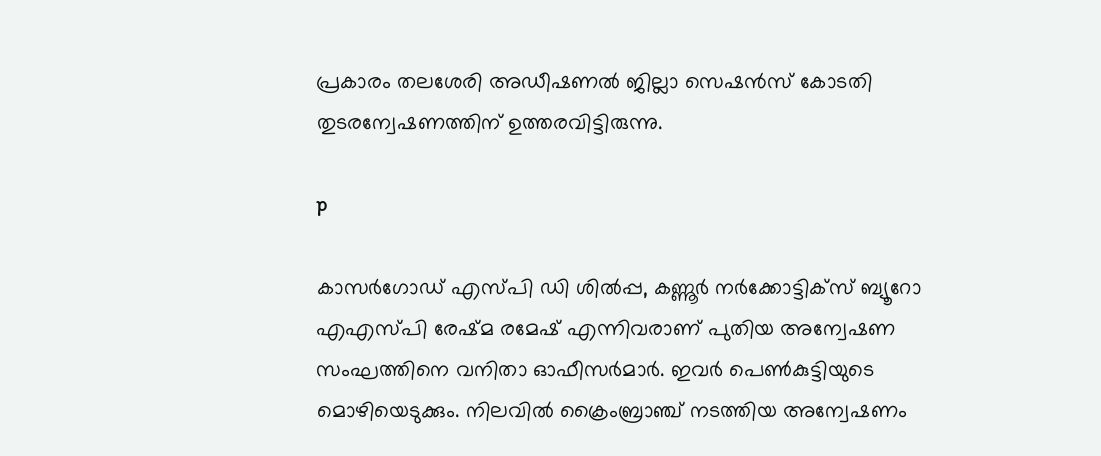പ്രകാരം തലശേരി അഡീഷണല്‍ ജില്ലാ സെഷന്‍സ് കോടതി തുടരന്വേഷണത്തിന് ഉത്തരവിട്ടിരുന്നു.

p

കാസര്‍ഗോഡ് എസ്പി ഡി ശില്‍പ്പ, കണ്ണൂര്‍ നര്‍ക്കോട്ടിക്‌സ് ബ്യൂറോ എഎസ്പി രേഷ്മ രമേഷ് എന്നിവരാണ് പുതിയ അന്വേഷണ സംഘത്തിനെ വനിതാ ഓഫീസര്‍മാര്‍. ഇവര്‍ പെണ്‍കുട്ടിയുടെ മൊഴിയെടുക്കും. നിലവില്‍ ക്രൈംബ്രാഞ്ച് നടത്തിയ അന്വേഷണം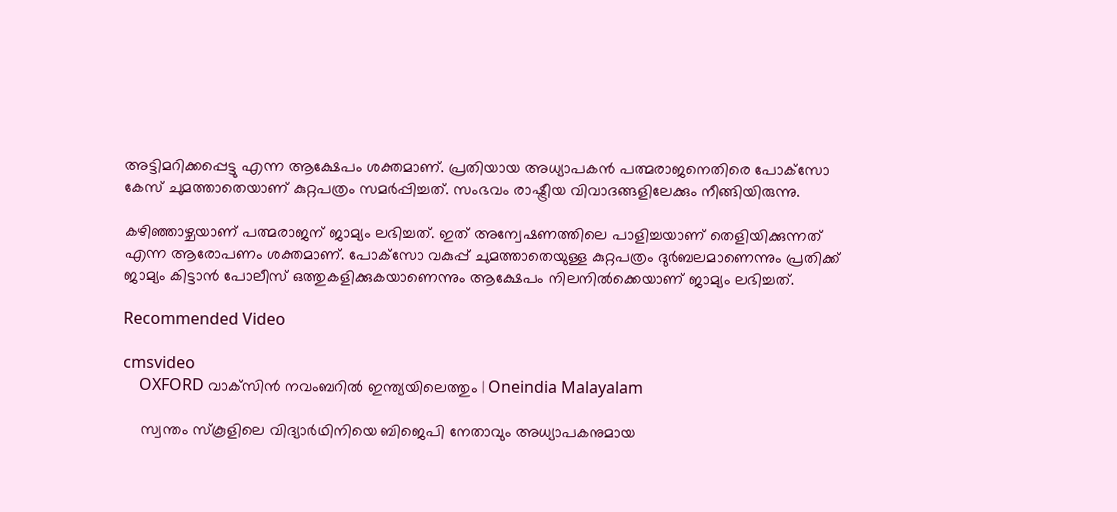അട്ടിമറിക്കപ്പെട്ടു എന്ന ആക്ഷേപം ശക്തമാണ്. പ്രതിയായ അധ്യാപകന്‍ പത്മരാജനെതിരെ പോക്‌സോ കേസ് ചുമത്താതെയാണ് കുറ്റപത്രം സമര്‍പ്പിച്ചത്. സംഭവം രാഷ്ട്രീയ വിവാദങ്ങളിലേക്കും നീങ്ങിയിരുന്നു.

കഴിഞ്ഞാഴ്ചയാണ് പത്മരാജന് ജാമ്യം ലഭിച്ചത്. ഇത് അന്വേഷണത്തിലെ പാളിച്ചയാണ് തെളിയിക്കുന്നത് എന്ന ആരോപണം ശക്തമാണ്. പോക്‌സോ വകുപ്പ് ചുമത്താതെയുള്ള കുറ്റപത്രം ദുര്‍ബലമാണെന്നും പ്രതിക്ക് ജാമ്യം കിട്ടാന്‍ പോലീസ് ഒത്തുകളിക്കുകയാണെന്നും ആക്ഷേപം നിലനില്‍ക്കെയാണ് ജാമ്യം ലഭിച്ചത്.

Recommended Video

cmsvideo
    OXFORD വാക്‌സിന്‍ നവംബറില്‍ ഇന്ത്യയിലെത്തും | Oneindia Malayalam

    സ്വന്തം സ്‌കൂളിലെ വിദ്യാര്‍ഥിനിയെ ബിജെപി നേതാവും അധ്യാപകനുമായ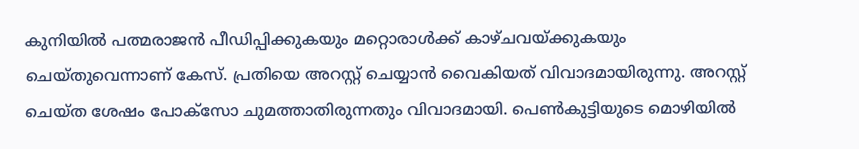കുനിയില്‍ പത്മരാജന്‍ പീഡിപ്പിക്കുകയും മറ്റൊരാള്‍ക്ക് കാഴ്ചവയ്ക്കുകയും ചെയ്തുവെന്നാണ് കേസ്. പ്രതിയെ അറസ്റ്റ് ചെയ്യാന്‍ വൈകിയത് വിവാദമായിരുന്നു. അറസ്റ്റ് ചെയ്ത ശേഷം പോക്‌സോ ചുമത്താതിരുന്നതും വിവാദമായി. പെണ്‍കുട്ടിയുടെ മൊഴിയില്‍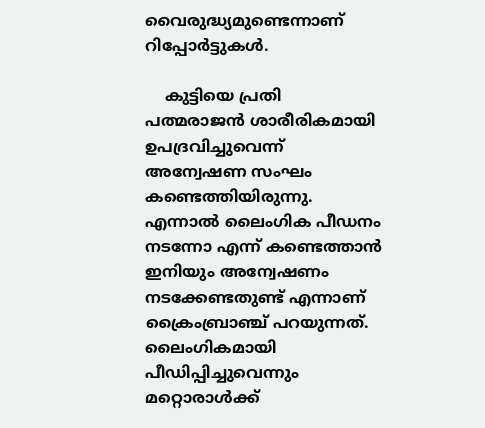വൈരുദ്ധ്യമുണ്ടെന്നാണ് റിപ്പോര്‍ട്ടുകള്‍.

    കുട്ടിയെ പ്രതി പത്മരാജന്‍ ശാരീരികമായി ഉപദ്രവിച്ചുവെന്ന് അന്വേഷണ സംഘം കണ്ടെത്തിയിരുന്നു. എന്നാല്‍ ലൈംഗിക പീഡനം നടന്നോ എന്ന് കണ്ടെത്താന്‍ ഇനിയും അന്വേഷണം നടക്കേണ്ടതുണ്ട് എന്നാണ് ക്രൈംബ്രാഞ്ച് പറയുന്നത്. ലൈംഗികമായി പീഡിപ്പിച്ചുവെന്നും മറ്റൊരാള്‍ക്ക്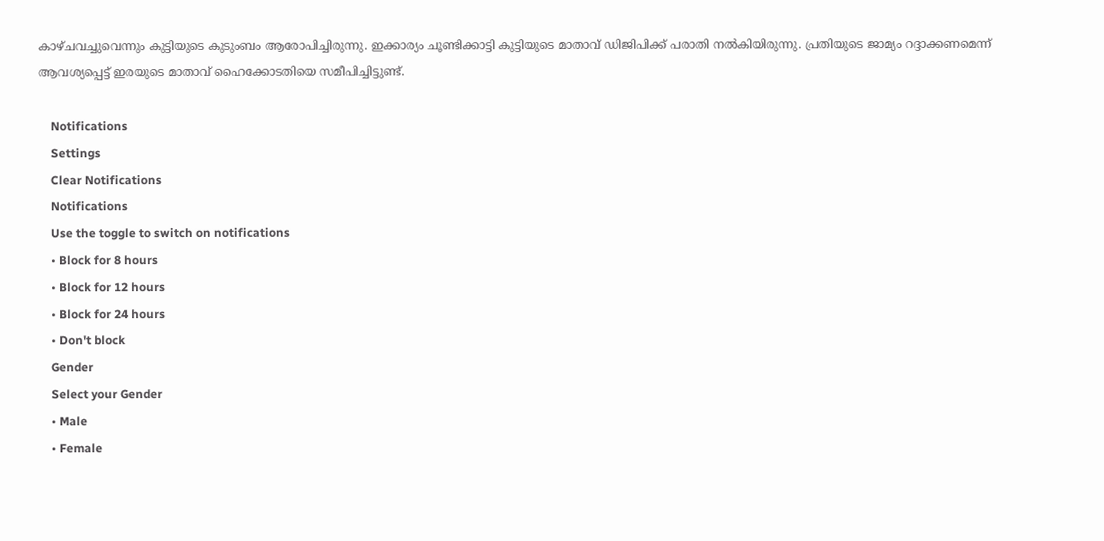കാഴ്ചവച്ചുവെന്നും കുട്ടിയുടെ കുടുംബം ആരോപിച്ചിരുന്നു. ഇക്കാര്യം ചൂണ്ടിക്കാട്ടി കുട്ടിയുടെ മാതാവ് ഡിജിപിക്ക് പരാതി നല്‍കിയിരുന്നു. പ്രതിയുടെ ജാമ്യം റദ്ദാക്കണമെന്ന് ആവശ്യപ്പെട്ട് ഇരയുടെ മാതാവ് ഹൈക്കോടതിയെ സമീപിച്ചിട്ടുണ്ട്.

    Notifications
    Settings
    Clear Notifications
    Notifications
    Use the toggle to switch on notifications
    • Block for 8 hours
    • Block for 12 hours
    • Block for 24 hours
    • Don't block
    Gender
    Select your Gender
    • Male
    • Female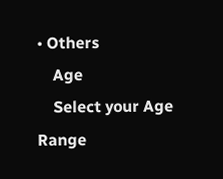• Others
    Age
    Select your Age Range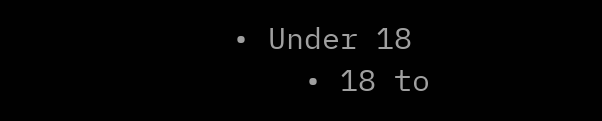• Under 18
    • 18 to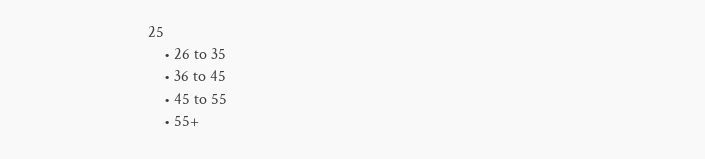25
    • 26 to 35
    • 36 to 45
    • 45 to 55
    • 55+